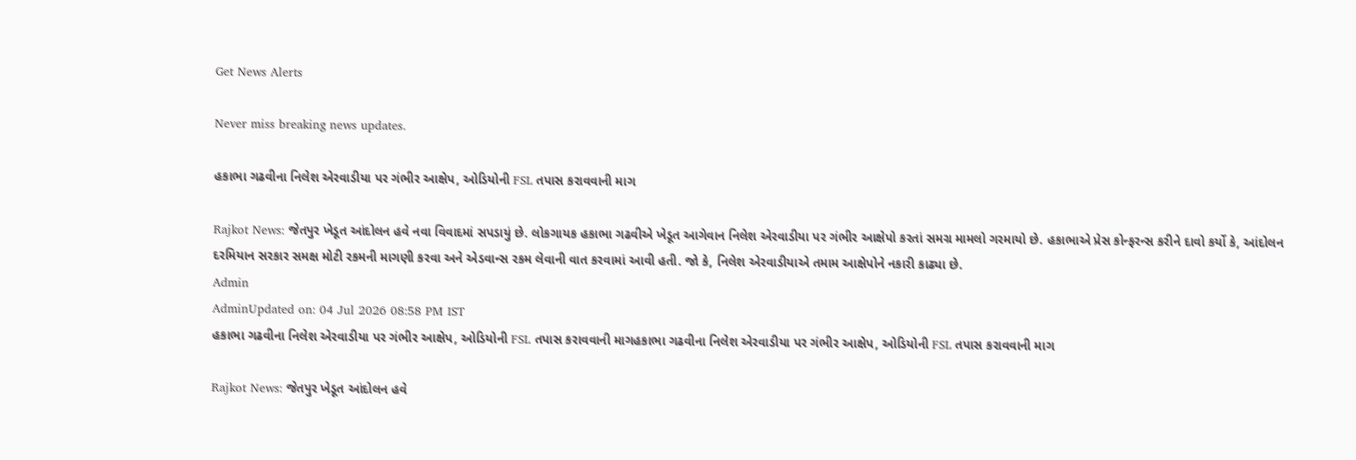Get News Alerts

Never miss breaking news updates.

હકાભા ગઢવીના નિલેશ એરવાડીયા પર ગંભીર આક્ષેપ, ઓડિયોની FSL તપાસ કરાવવાની માગ

Rajkot News: જેતપુર ખેડૂત આંદોલન હવે નવા વિવાદમાં સપડાયું છે. લોકગાયક હકાભા ગઢવીએ ખેડૂત આગેવાન નિલેશ એરવાડીયા પર ગંભીર આક્ષેપો કરતાં સમગ્ર મામલો ગરમાયો છે. હકાભાએ પ્રેસ કોન્ફરન્સ કરીને દાવો કર્યો કે, આંદોલન દરમિયાન સરકાર સમક્ષ મોટી રકમની માગણી કરવા અને એડવાન્સ રકમ લેવાની વાત કરવામાં આવી હતી. જો કે, નિલેશ એરવાડીયાએ તમામ આક્ષેપોને નકારી કાઢ્યા છે.
Admin
AdminUpdated on: 04 Jul 2026 08:58 PM IST
હકાભા ગઢવીના નિલેશ એરવાડીયા પર ગંભીર આક્ષેપ, ઓડિયોની FSL તપાસ કરાવવાની માગહકાભા ગઢવીના નિલેશ એરવાડીયા પર ગંભીર આક્ષેપ, ઓડિયોની FSL તપાસ કરાવવાની માગ

Rajkot News: જેતપુર ખેડૂત આંદોલન હવે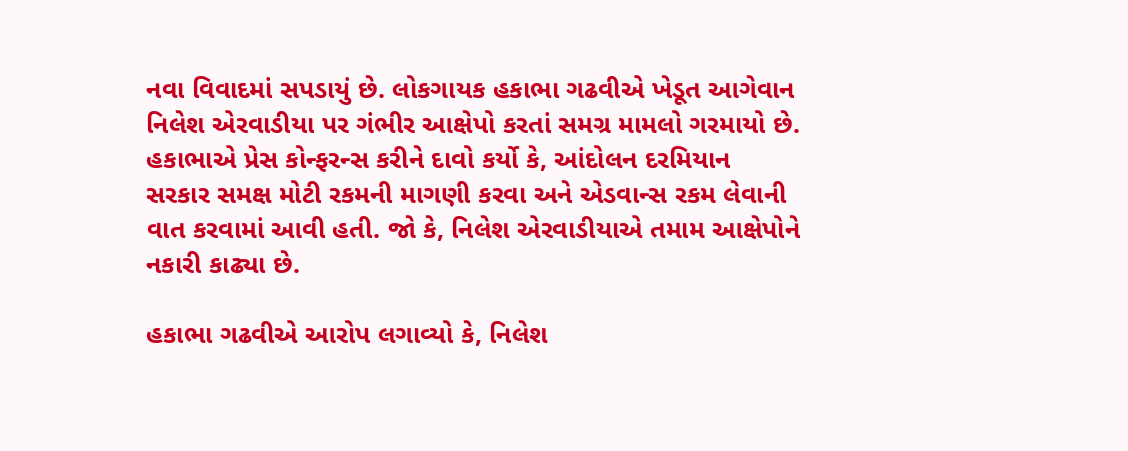નવા વિવાદમાં સપડાયું છે. લોકગાયક હકાભા ગઢવીએ ખેડૂત આગેવાન નિલેશ એરવાડીયા પર ગંભીર આક્ષેપો કરતાં સમગ્ર મામલો ગરમાયો છે. હકાભાએ પ્રેસ કોન્ફરન્સ કરીને દાવો કર્યો કે, આંદોલન દરમિયાન સરકાર સમક્ષ મોટી રકમની માગણી કરવા અને એડવાન્સ રકમ લેવાની વાત કરવામાં આવી હતી. જો કે, નિલેશ એરવાડીયાએ તમામ આક્ષેપોને નકારી કાઢ્યા છે.

હકાભા ગઢવીએ આરોપ લગાવ્યો કે, નિલેશ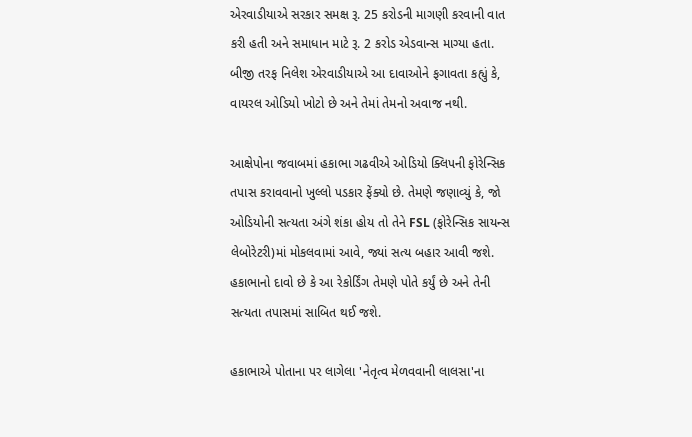એરવાડીયાએ સરકાર સમક્ષ રૂ. 25 કરોડની માગણી કરવાની વાત કરી હતી અને સમાધાન માટે રૂ. 2 કરોડ એડવાન્સ માગ્યા હતા. બીજી તરફ નિલેશ એરવાડીયાએ આ દાવાઓને ફગાવતા કહ્યું કે, વાયરલ ઓડિયો ખોટો છે અને તેમાં તેમનો અવાજ નથી.

આક્ષેપોના જવાબમાં હકાભા ગઢવીએ ઓડિયો ક્લિપની ફોરેન્સિક તપાસ કરાવવાનો ખુલ્લો પડકાર ફેંક્યો છે. તેમણે જણાવ્યું કે, જો ઓડિયોની સત્યતા અંગે શંકા હોય તો તેને FSL (ફોરેન્સિક સાયન્સ લેબોરેટરી)માં મોકલવામાં આવે, જ્યાં સત્ય બહાર આવી જશે. હકાભાનો દાવો છે કે આ રેકોર્ડિંગ તેમણે પોતે કર્યું છે અને તેની સત્યતા તપાસમાં સાબિત થઈ જશે.

હકાભાએ પોતાના પર લાગેલા 'નેતૃત્વ મેળવવાની લાલસા'ના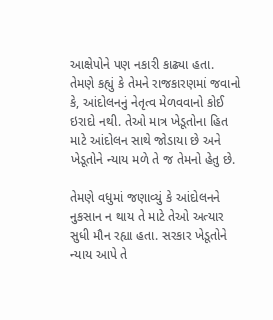આક્ષેપોને પણ નકારી કાઢ્યા હતા. તેમણે કહ્યું કે તેમને રાજકારણમાં જવાનો કે, આંદોલનનું નેતૃત્વ મેળવવાનો કોઈ ઇરાદો નથી. તેઓ માત્ર ખેડૂતોના હિત માટે આંદોલન સાથે જોડાયા છે અને ખેડૂતોને ન્યાય મળે તે જ તેમનો હેતુ છે.

તેમણે વધુમાં જણાવ્યું કે આંદોલનને નુકસાન ન થાય તે માટે તેઓ અત્યાર સુધી મૌન રહ્યા હતા. સરકાર ખેડૂતોને ન્યાય આપે તે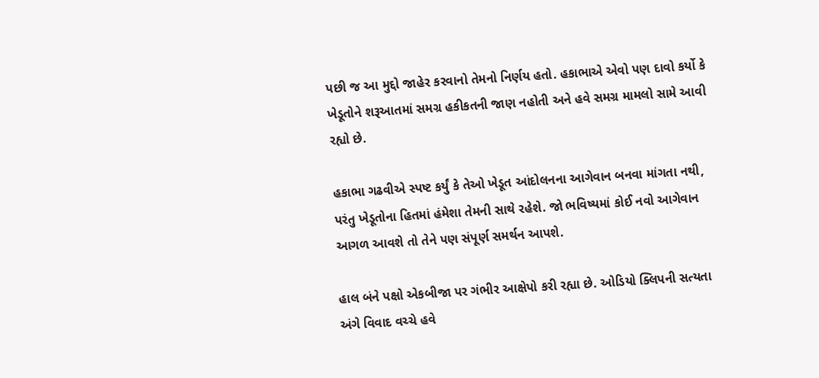પછી જ આ મુદ્દો જાહેર કરવાનો તેમનો નિર્ણય હતો. હકાભાએ એવો પણ દાવો કર્યો કે ખેડૂતોને શરૂઆતમાં સમગ્ર હકીકતની જાણ નહોતી અને હવે સમગ્ર મામલો સામે આવી રહ્યો છે.

હકાભા ગઢવીએ સ્પષ્ટ કર્યું કે તેઓ ખેડૂત આંદોલનના આગેવાન બનવા માંગતા નથી, પરંતુ ખેડૂતોના હિતમાં હંમેશા તેમની સાથે રહેશે. જો ભવિષ્યમાં કોઈ નવો આગેવાન આગળ આવશે તો તેને પણ સંપૂર્ણ સમર્થન આપશે.

હાલ બંને પક્ષો એકબીજા પર ગંભીર આક્ષેપો કરી રહ્યા છે. ઓડિયો ક્લિપની સત્યતા અંગે વિવાદ વચ્ચે હવે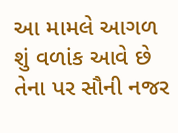આ મામલે આગળ શું વળાંક આવે છે તેના પર સૌની નજર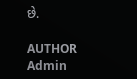છે.

AUTHOR
Admin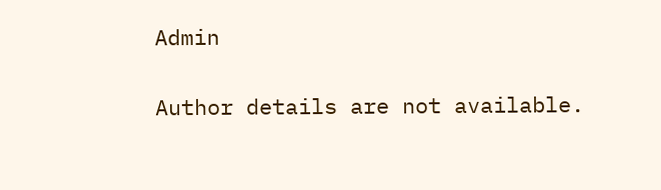Admin

Author details are not available.